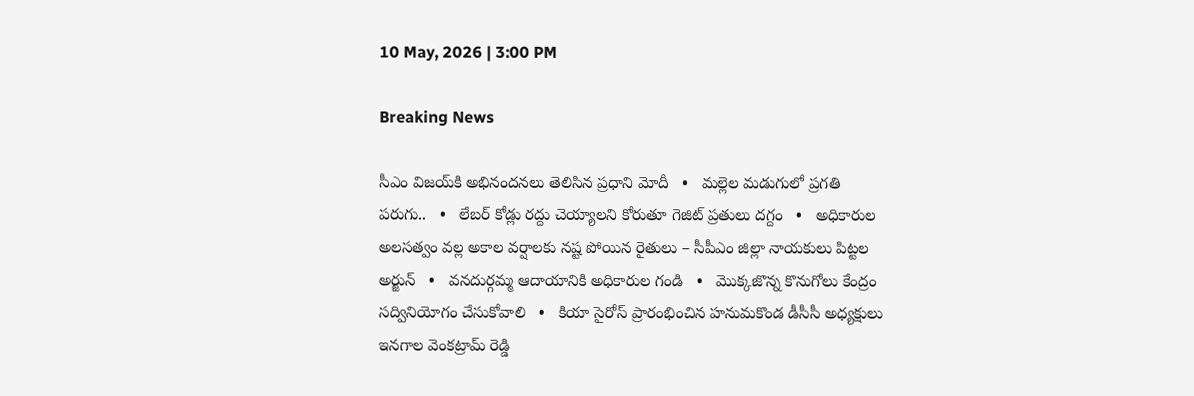10 May, 2026 | 3:00 PM

Breaking News

సీఎం విజయ్‌కి అభినందనలు తెలిసిన ప్రధాని మోదీ   •   మల్లెల మడుగులో ప్రగతి పరుగు..   •   లేబర్ కోడ్లు రద్దు చెయ్యాలని కోరుతూ గెజిట్ ప్రతులు దగ్దం   •   అధికారుల అలసత్వం వల్ల అకాల వర్షాలకు నష్ట పోయిన రైతులు – సీపీఎం జిల్లా నాయకులు పిట్టల అర్జున్   •   వనదుర్గమ్మ ఆదాయానికి అధికారుల గండి   •   మొక్కజొన్న కొనుగోలు కేంద్రం సద్వినియోగం చేసుకోవాలి   •   కియా సైరోస్ ప్రారంభించిన హనుమకొండ డీసీసీ అధ్యక్షులు ఇనగాల వెంకట్రామ్ రెడ్డి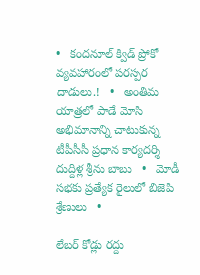•   కందనూల్ క్విడ్ ప్రోకో వ్యవహారంలో పరస్పర దాడులు.!   •   అంతిమ యాత్రలో పాడే మోసి అభిమానాన్ని చాటుకున్న టీపీసీసీ ప్రధాన కార్యదర్శి దుద్దిళ్ల శ్రీను బాబు   •   మోడీ సభకు ప్రత్యేక రైలులో బిజెపి శ్రేణులు   •

లేబర్ కోడ్లు రద్దు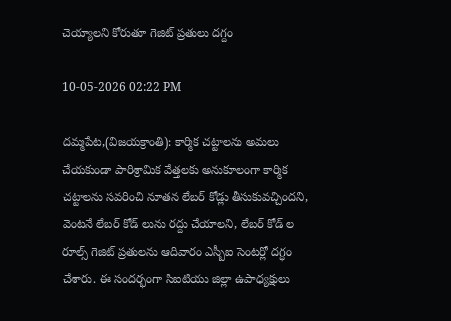చెయ్యాలని కోరుతూ గెజిట్ ప్రతులు దగ్దం

10-05-2026 02:22 PM

దమ్మపేట,(విజయక్రాంతి): కార్మిక చట్టాలను అమలు చేయకుండా పారిశ్రామిక వేత్తలకు అనుకూలంగా కార్మిక చట్టాలను సవరించి నూతన లేబర్ కోడ్లు తీసుకువచ్చిందని, వెంటనే లేబర్ కోడ్ లును రద్దు చేయాలని, లేబర్ కోడ్ ల రూల్స్ గెజిట్ ప్రతులను ఆదివారం ఎస్బీఐ సెంటర్లో దగ్ధం చేశారు. ఈ సందర్భంగా సిఐటియు జిల్లా ఉపాధ్యక్షులు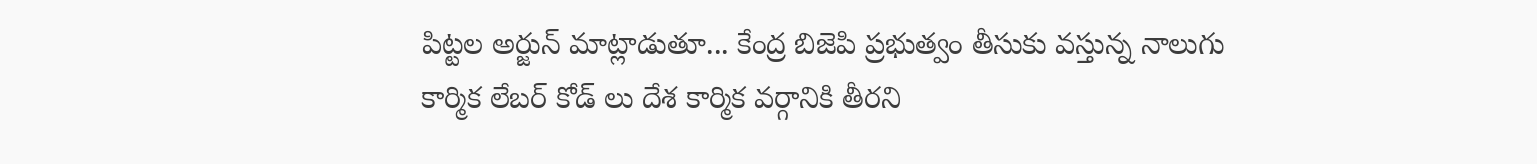పిట్టల అర్జున్ మాట్లాడుతూ... కేంద్ర బిజెపి ప్రభుత్వం తీసుకు వస్తున్న నాలుగు కార్మిక లేబర్ కోడ్ లు దేశ కార్మిక వర్గానికి తీరని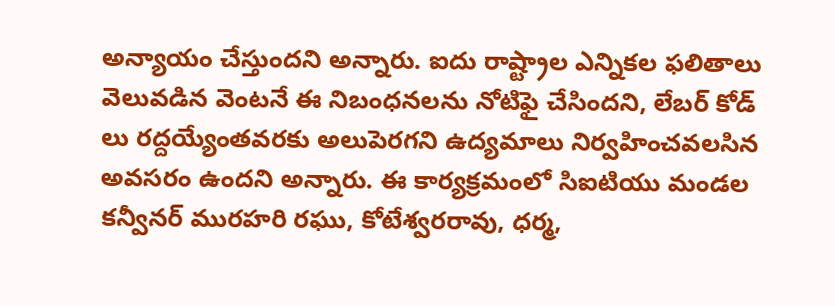అన్యాయం చేస్తుందని అన్నారు. ఐదు రాష్ట్రాల ఎన్నికల ఫలితాలు వెలువడిన వెంటనే ఈ నిబంధనలను నోటిఫై చేసిందని, లేబర్ కోడ్ లు రద్దయ్యేంతవరకు అలుపెరగని ఉద్యమాలు నిర్వహించవలసిన అవసరం ఉందని అన్నారు. ఈ కార్యక్రమంలో సిఐటియు మండల కన్వీనర్ మురహరి రఘు, కోటేశ్వరరావు, ధర్మ,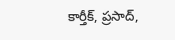కార్తీక్, ప్రసాద్,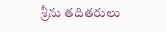శ్రీను తదితరులు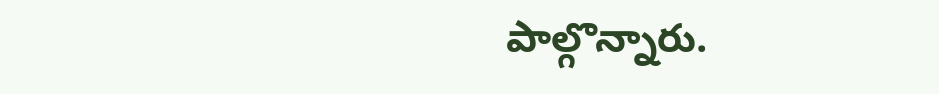పాల్గొన్నారు.